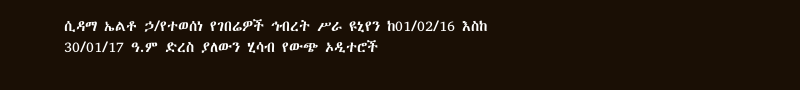ሲዳማ ኤልቶ ኃ/የተወሰነ የገበሬዎች ኅብረት ሥራ ዩኒየን ከ01/02/16 እስከ 30/01/17 ዓ.ም ድረስ ያለውን ሂሳብ የውጭ ኦዲተሮች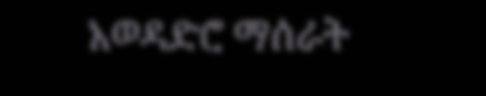አወዳድሮ ማሰራት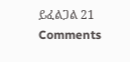ይፈልጋል 21 Comments